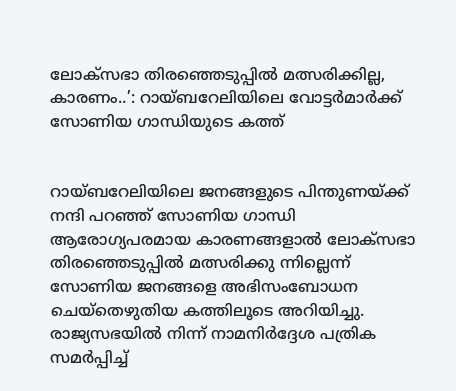ലോക്സഭാ തിരഞ്ഞെടുപ്പില്‍ മത്സരിക്കില്ല, കാരണം..’: റായ്ബറേലിയിലെ വോട്ടര്‍മാര്‍ക്ക് സോണിയ ഗാന്ധിയുടെ കത്ത്


റായ്ബറേലിയിലെ ജനങ്ങളുടെ പിന്തുണയ്ക്ക് നന്ദി പറഞ്ഞ് സോണിയ ഗാന്ധി ആരോഗ്യപരമായ കാരണങ്ങളാല്‍ ലോക്സഭാ തിരഞ്ഞെടുപ്പില്‍ മത്സരിക്കു ന്നില്ലെന്ന് സോണിയ ജനങ്ങളെ അഭിസംബോധന ചെയ്‌തെഴുതിയ കത്തിലൂടെ അറിയിച്ചു. രാജ്യസഭയില്‍ നിന്ന് നാമനിര്‍ദ്ദേശ പത്രിക സമര്‍പ്പിച്ച്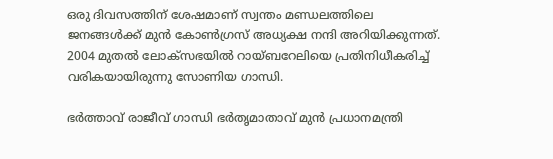ഒരു ദിവസത്തിന് ശേഷമാണ് സ്വന്തം മണ്ഡലത്തിലെ ജനങ്ങള്‍ക്ക് മുന്‍ കോണ്‍ഗ്രസ് അധ്യക്ഷ നന്ദി അറിയിക്കുന്നത്. 2004 മുതല്‍ ലോക്സഭയില്‍ റായ്ബറേലിയെ പ്രതിനിധീകരിച്ച് വരികയായിരുന്നു സോണിയ ഗാന്ധി.

ഭര്‍ത്താവ് രാജീവ് ഗാന്ധി ഭര്‍തൃമാതാവ് മുന്‍ പ്രധാനമന്ത്രി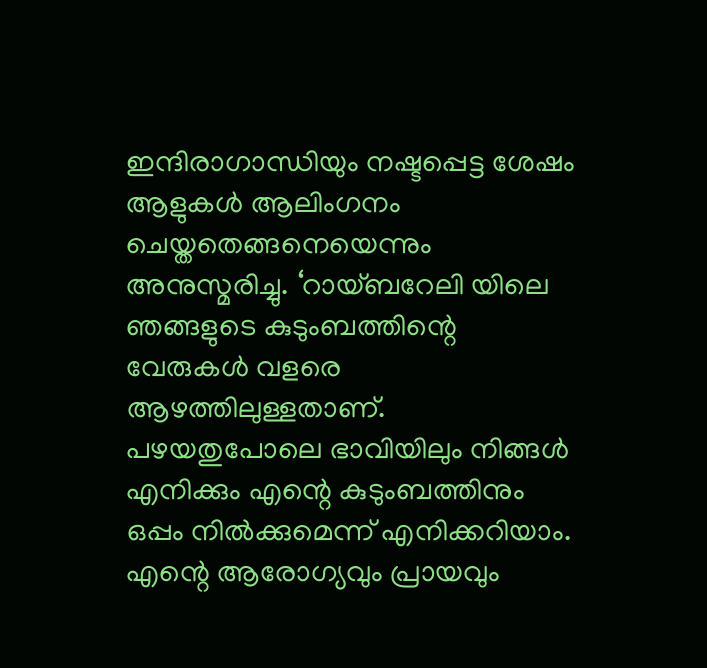ഇന്ദിരാഗാന്ധിയും നഷ്ടപ്പെട്ട ശേഷം ആളുകള്‍ ആലിംഗനം ചെയ്തതെങ്ങനെയെന്നും അനുസ്മരിച്ചു. ‘റായ്ബറേലി യിലെ ഞങ്ങളുടെ കുടുംബത്തിന്റെ വേരുകള്‍ വളരെ ആഴത്തിലുള്ളതാണ്. പഴയതുപോലെ ഭാവിയിലും നിങ്ങള്‍ എനിക്കും എന്റെ കുടുംബത്തിനും ഒപ്പം നില്‍ക്കുമെന്ന് എനിക്കറിയാം. എന്റെ ആരോഗ്യവും പ്രായവും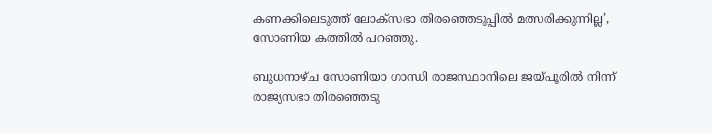കണക്കിലെടുത്ത് ലോക്സഭാ തിരഞ്ഞെടുപ്പില്‍ മത്സരിക്കുന്നില്ല’, സോണിയ കത്തില്‍ പറഞ്ഞു.

ബുധനാഴ്ച സോണിയാ ഗാന്ധി രാജസ്ഥാനിലെ ജയ്പൂരില്‍ നിന്ന് രാജ്യസഭാ തിരഞ്ഞെടു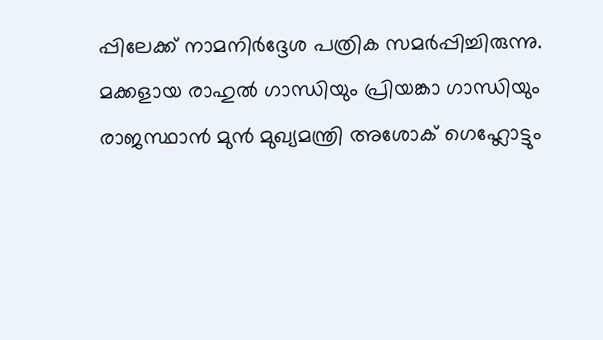പ്പിലേക്ക് നാമനിര്‍ദ്ദേശ പത്രിക സമര്‍പ്പിച്ചിരുന്നു. മക്കളായ രാഹുല്‍ ഗാന്ധിയും പ്രിയങ്കാ ഗാന്ധിയും രാജസ്ഥാന്‍ മുന്‍ മുഖ്യമന്ത്രി അശോക് ഗെഹ്ലോട്ടും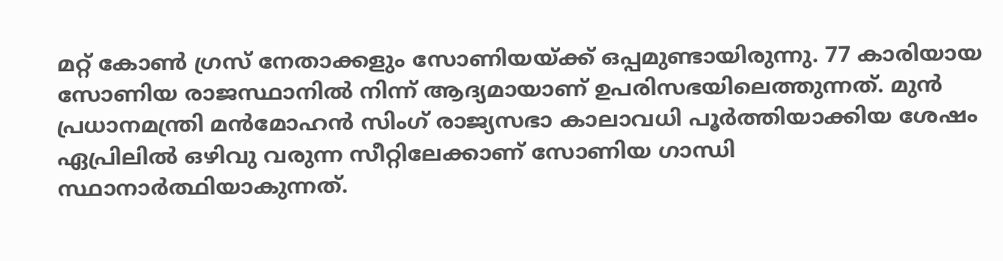മറ്റ് കോണ്‍ ഗ്രസ് നേതാക്കളും സോണിയയ്ക്ക് ഒപ്പമുണ്ടായിരുന്നു. 77 കാരിയായ സോണിയ രാജസ്ഥാനില്‍ നിന്ന് ആദ്യമായാണ് ഉപരിസഭയിലെത്തുന്നത്. മുന്‍ പ്രധാനമന്ത്രി മന്‍മോഹന്‍ സിംഗ് രാജ്യസഭാ കാലാവധി പൂര്‍ത്തിയാക്കിയ ശേഷം ഏപ്രിലില്‍ ഒഴിവു വരുന്ന സീറ്റിലേക്കാണ് സോണിയ ഗാന്ധി സ്ഥാനാര്‍ത്ഥിയാകുന്നത്.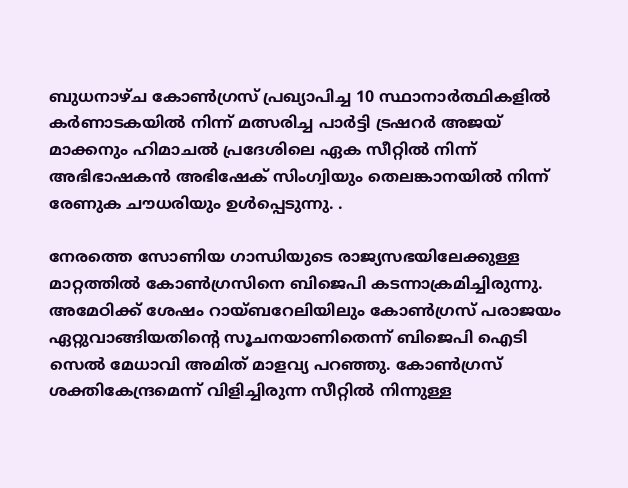ബുധനാഴ്ച കോണ്‍ഗ്രസ് പ്രഖ്യാപിച്ച 10 സ്ഥാനാര്‍ത്ഥികളില്‍ കര്‍ണാടകയില്‍ നിന്ന് മത്സരിച്ച പാര്‍ട്ടി ട്രഷറര്‍ അജയ് മാക്കനും ഹിമാചല്‍ പ്രദേശിലെ ഏക സീറ്റില്‍ നിന്ന് അഭിഭാഷകന്‍ അഭിഷേക് സിംഗ്വിയും തെലങ്കാനയില്‍ നിന്ന് രേണുക ചൗധരിയും ഉള്‍പ്പെടുന്നു. .

നേരത്തെ സോണിയ ഗാന്ധിയുടെ രാജ്യസഭയിലേക്കുള്ള മാറ്റത്തില്‍ കോണ്‍ഗ്രസിനെ ബിജെപി കടന്നാക്രമിച്ചിരുന്നു. അമേഠിക്ക് ശേഷം റായ്ബറേലിയിലും കോണ്‍ഗ്രസ് പരാജയം ഏറ്റുവാങ്ങിയതിന്റെ സൂചനയാണിതെന്ന് ബിജെപി ഐടി സെല്‍ മേധാവി അമിത് മാളവ്യ പറഞ്ഞു. കോണ്‍ഗ്രസ് ശക്തികേന്ദ്രമെന്ന് വിളിച്ചിരുന്ന സീറ്റില്‍ നിന്നുള്ള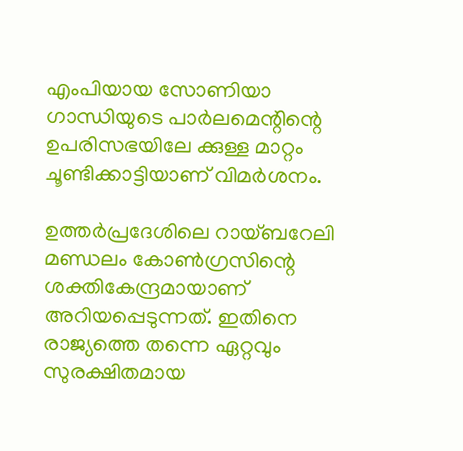എംപിയായ സോണിയാ ഗാന്ധിയുടെ പാര്‍ലമെന്റിന്റെ ഉപരിസഭയിലേ ക്കുള്ള മാറ്റം ചൂണ്ടിക്കാട്ടിയാണ് വിമര്‍ശനം.

ഉത്തർപ്രദേശിലെ റായ്ബറേലി മണ്ഡലം കോണ്‍ഗ്രസിന്റെ ശക്തികേന്ദ്രമായാണ് അറിയപ്പെടുന്നത്. ഇതിനെ രാജ്യത്തെ തന്നെ ഏറ്റവും സുരക്ഷിതമായ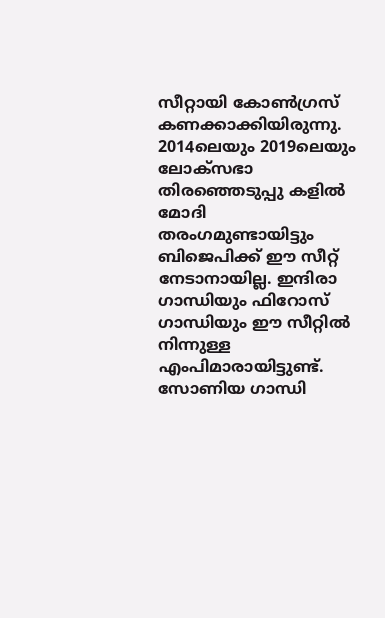സീറ്റായി കോണ്‍ഗ്രസ് കണക്കാക്കിയിരുന്നു. 2014ലെയും 2019ലെയും ലോക്സഭാ തിരഞ്ഞെടുപ്പു കളില്‍ മോദി തരംഗമുണ്ടായിട്ടും ബിജെപിക്ക് ഈ സീറ്റ് നേടാനായില്ല. ഇന്ദിരാ ഗാന്ധിയും ഫിറോസ് ഗാന്ധിയും ഈ സീറ്റില്‍ നിന്നുള്ള എംപിമാരായിട്ടുണ്ട്. സോണിയ ഗാന്ധി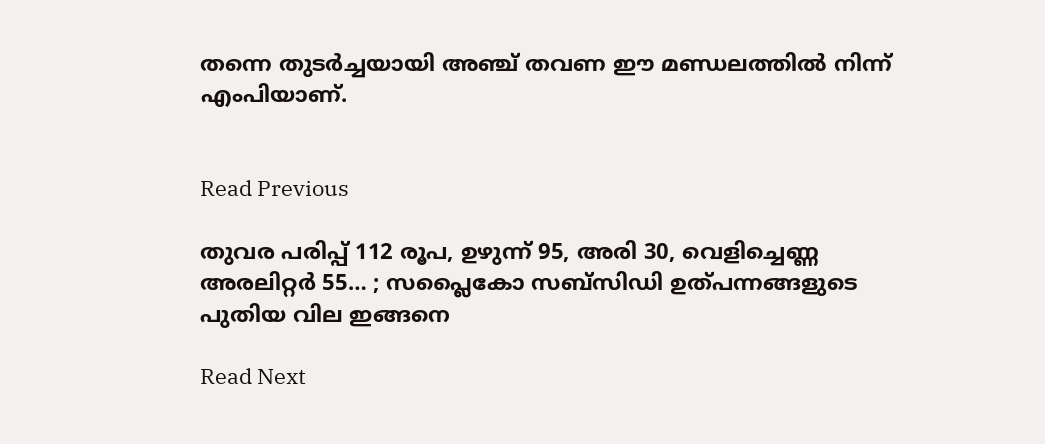തന്നെ തുടര്‍ച്ചയായി അഞ്ച് തവണ ഈ മണ്ഡലത്തില്‍ നിന്ന് എംപിയാണ്.


Read Previous

തുവര പരിപ്പ് 112 രൂപ, ഉഴുന്ന് 95, അരി 30, വെളിച്ചെണ്ണ അരലിറ്റര്‍ 55… ; സപ്ലൈകോ സബ്‌സിഡി ഉത്പന്നങ്ങളുടെ പുതിയ വില ഇങ്ങനെ

Read Next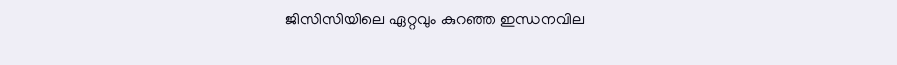ജിസിസിയിലെ ഏറ്റവും കുറഞ്ഞ ഇന്ധനവില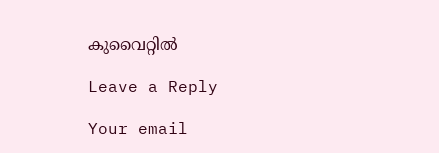കുവൈറ്റിൽ

Leave a Reply

Your email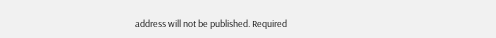address will not be published. Required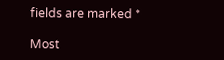fields are marked *

Most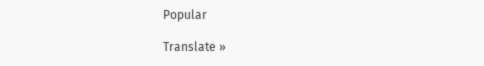Popular

Translate »